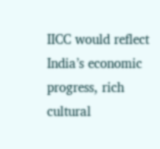IICC would reflect India’s economic progress, rich cultural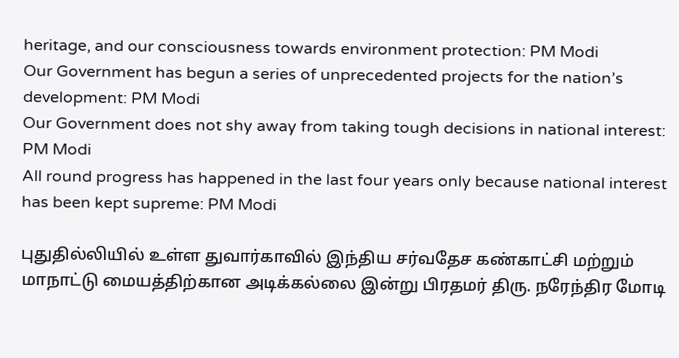heritage, and our consciousness towards environment protection: PM Modi
Our Government has begun a series of unprecedented projects for the nation’s development: PM Modi
Our Government does not shy away from taking tough decisions in national interest: PM Modi
All round progress has happened in the last four years only because national interest has been kept supreme: PM Modi

புதுதில்லியில் உள்ள துவார்காவில் இந்திய சர்வதேச கண்காட்சி மற்றும் மாநாட்டு மையத்திற்கான அடிக்கல்லை இன்று பிரதமர் திரு. நரேந்திர மோடி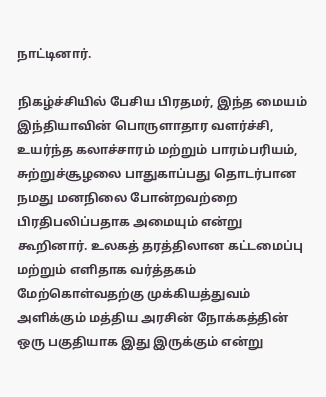நாட்டினார்.

நிகழ்ச்சியில் பேசிய பிரதமர், இந்த மையம் இந்தியாவின் பொருளாதார வளர்ச்சி, உயர்ந்த கலாச்சாரம் மற்றும் பாரம்பரியம், சுற்றுச்சூழலை பாதுகாப்பது தொடர்பான நமது மனநிலை போன்றவற்றை பிரதிபலிப்பதாக அமையும் என்று கூறினார். உலகத் தரத்திலான கட்டமைப்பு மற்றும் எளிதாக வர்த்தகம்  மேற்கொள்வதற்கு முக்கியத்துவம் அளிக்கும் மத்திய அரசின் நோக்கத்தின் ஒரு பகுதியாக இது இருக்கும் என்று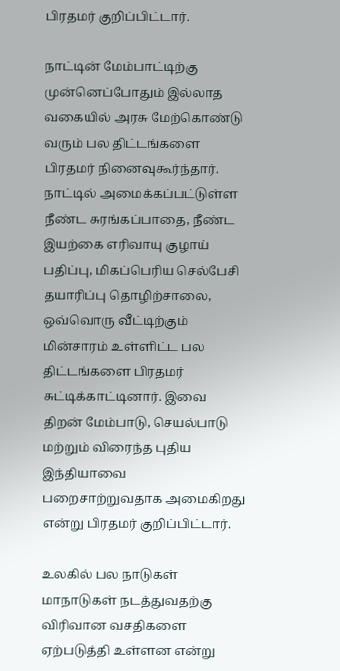பிரதமர் குறிப்பிட்டார்.

நாட்டின் மேம்பாட்டிற்கு முன்னெப்போதும் இல்லாத வகையில் அரசு மேற்கொண்டு வரும் பல திட்டங்களை பிரதமர் நினைவுகூர்ந்தார்.  நாட்டில் அமைக்கப்பட்டுள்ள நீண்ட சுரங்கப்பாதை, நீண்ட இயற்கை எரிவாயு குழாய் பதிப்பு, மிகப்பெரிய செல்பேசி தயாரிப்பு தொழிற்சாலை, ஒவ்வொரு வீட்டிற்கும் மின்சாரம் உள்ளிட்ட பல திட்டங்களை பிரதமர் சுட்டிக்காட்டினார். இவை திறன் மேம்பாடு, செயல்பாடு மற்றும் விரைந்த புதிய இந்தியாவை பறைசாற்றுவதாக அமைகிறது என்று பிரதமர் குறிப்பிட்டார்.

உலகில் பல நாடுகள் மாநாடுகள் நடத்துவதற்கு விரிவான வசதிகளை ஏற்படுத்தி உள்ளன என்று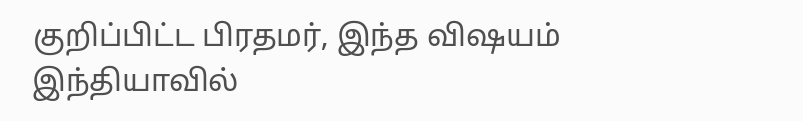குறிப்பிட்ட பிரதமர், இந்த விஷயம் இந்தியாவில்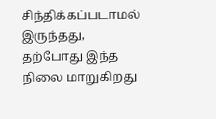சிந்திக்கப்படாமல் இருந்தது, தற்போது இந்த நிலை மாறுகிறது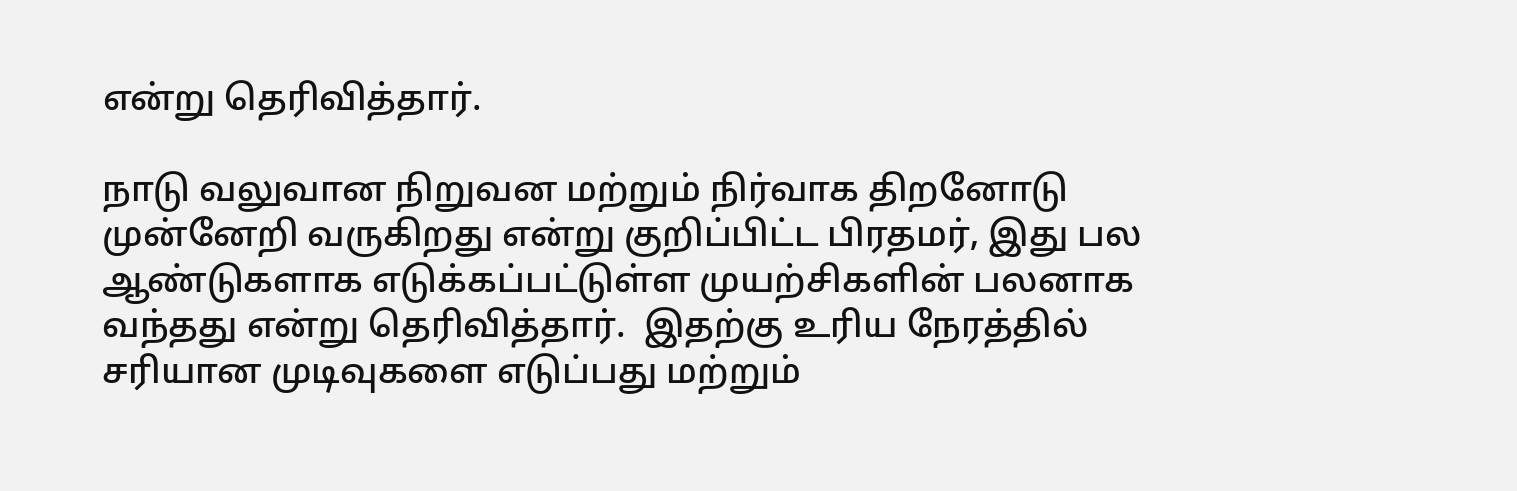என்று தெரிவித்தார்.

நாடு வலுவான நிறுவன மற்றும் நிர்வாக திறனோடு முன்னேறி வருகிறது என்று குறிப்பிட்ட பிரதமர், இது பல ஆண்டுகளாக எடுக்கப்பட்டுள்ள முயற்சிகளின் பலனாக வந்தது என்று தெரிவித்தார்.  இதற்கு உரிய நேரத்தில் சரியான முடிவுகளை எடுப்பது மற்றும்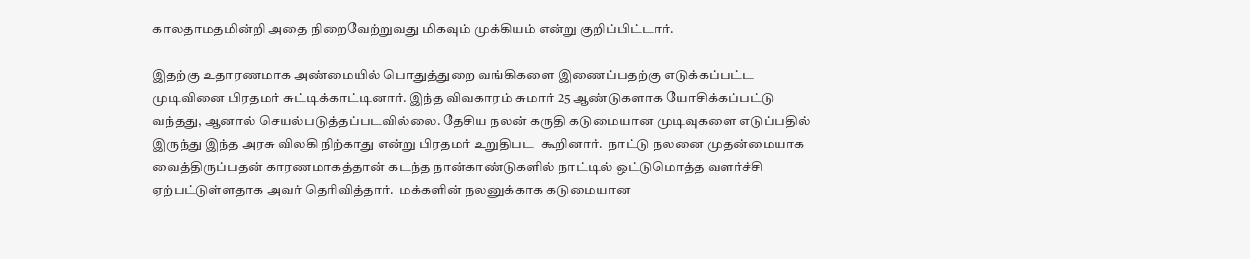காலதாமதமின்றி அதை நிறைவேற்றுவது மிகவும் முக்கியம் என்று குறிப்பிட்டார்.

இதற்கு உதாரணமாக அண்மையில் பொதுத்துறை வங்கிகளை இணைப்பதற்கு எடுக்கப்பட்ட முடிவினை பிரதமர் சுட்டிக்காட்டினார். இந்த விவகாரம் சுமார் 25 ஆண்டுகளாக யோசிக்கப்பட்டு வந்தது, ஆனால் செயல்படுத்தப்படவில்லை. தேசிய நலன் கருதி கடுமையான முடிவுகளை எடுப்பதில் இருந்து இந்த அரசு விலகி நிற்காது என்று பிரதமர் உறுதிபட  கூறினார்.  நாட்டு நலனை முதன்மையாக வைத்திருப்பதன் காரணமாகத்தான் கடந்த நான்காண்டுகளில் நாட்டில் ஒட்டுமொத்த வளர்ச்சி ஏற்பட்டுள்ளதாக அவர் தெரிவித்தார்.  மக்களின் நலனுக்காக கடுமையான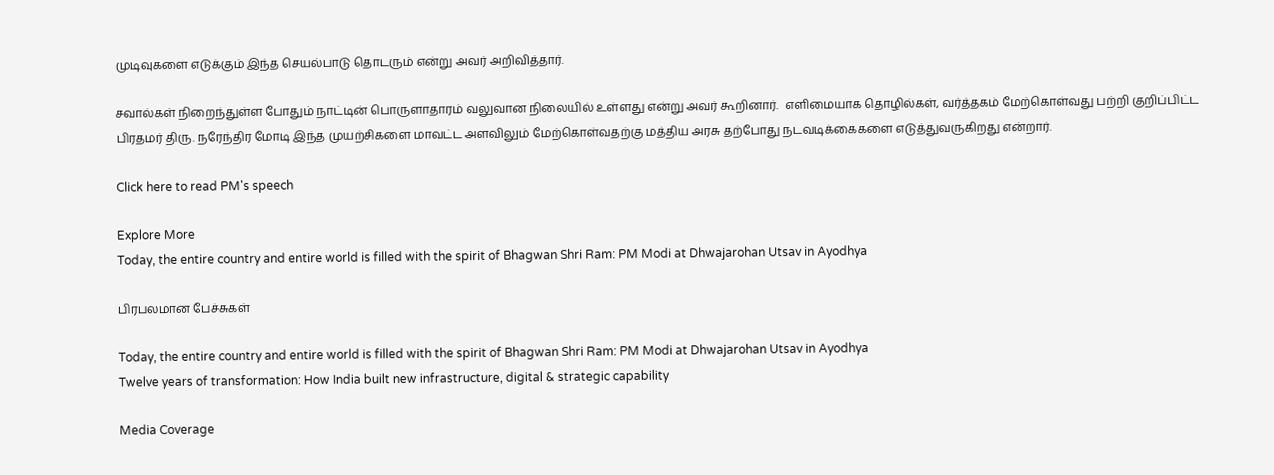முடிவுகளை எடுக்கும் இந்த செயல்பாடு தொடரும் என்று அவர் அறிவித்தார்.

சவால்கள் நிறைந்துள்ள போதும் நாட்டின் பொருளாதாரம் வலுவான நிலையில் உள்ளது என்று அவர் கூறினார்.  எளிமையாக தொழில்கள், வர்த்தகம் மேற்கொள்வது பற்றி குறிப்பிட்ட பிரதமர் திரு. நரேந்திர மோடி இந்த முயற்சிகளை மாவட்ட அளவிலும் மேற்கொள்வதற்கு மத்திய அரசு தற்போது நடவடிக்கைகளை எடுத்துவருகிறது என்றார்.

Click here to read PM's speech

Explore More
Today, the entire country and entire world is filled with the spirit of Bhagwan Shri Ram: PM Modi at Dhwajarohan Utsav in Ayodhya

பிரபலமான பேச்சுகள்

Today, the entire country and entire world is filled with the spirit of Bhagwan Shri Ram: PM Modi at Dhwajarohan Utsav in Ayodhya
Twelve years of transformation: How India built new infrastructure, digital & strategic capability

Media Coverage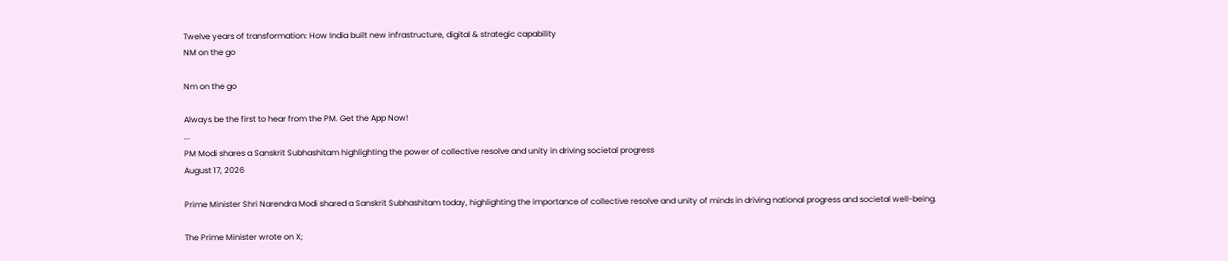Twelve years of transformation: How India built new infrastructure, digital & strategic capability
NM on the go

Nm on the go

Always be the first to hear from the PM. Get the App Now!
...
PM Modi shares a Sanskrit Subhashitam highlighting the power of collective resolve and unity in driving societal progress
August 17, 2026

Prime Minister Shri Narendra Modi shared a Sanskrit Subhashitam today, highlighting the importance of collective resolve and unity of minds in driving national progress and societal well-being.

The Prime Minister wrote on X;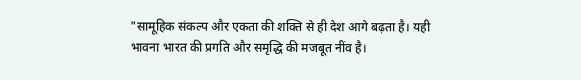"सामूहिक संकल्प और एकता की शक्ति से ही देश आगे बढ़ता है। यही भावना भारत की प्रगति और समृद्धि की मजबूत नींव है।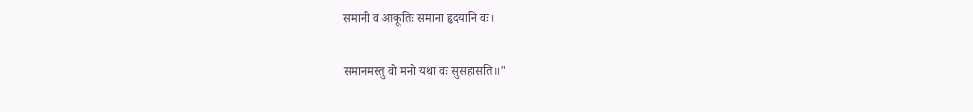समानी व आकूतिः समाना हृदयानि वः।

समानमस्तु वो मनो यथा वः सुसहासति॥"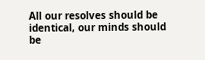All our resolves should be identical, our minds should be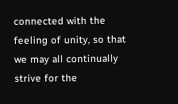connected with the feeling of unity, so that we may all continually strive for the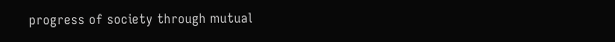progress of society through mutual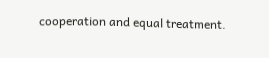cooperation and equal treatment.